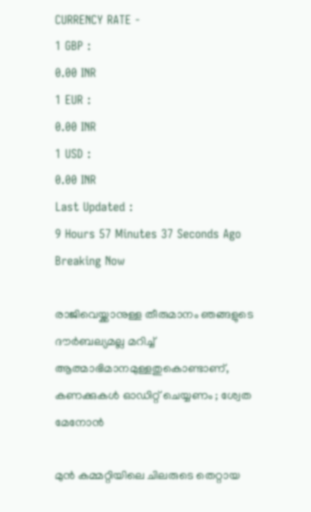CURRENCY RATE -
1 GBP :
0.00 INR
1 EUR :
0.00 INR
1 USD :
0.00 INR
Last Updated :
9 Hours 57 Minutes 37 Seconds Ago
Breaking Now

രാജിവെയ്ക്കാനുള്ള തീരുമാനം ഞങ്ങളുടെ ദൗര്‍ബല്യമല്ല മറിച്ച് ആത്മാഭിമാനമുള്ളതുകൊണ്ടാണ്, കണക്കുകള്‍ ഓഡിറ്റ് ചെയ്യണം ; ശ്വേത മേനോന്‍

മുന്‍ കമ്മറ്റിയിലെ ചിലരുടെ തെറ്റായ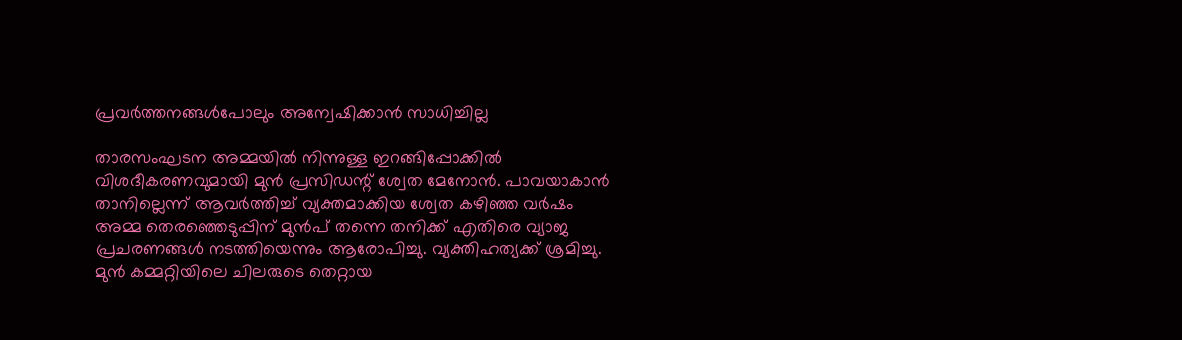പ്രവര്‍ത്തനങ്ങള്‍പോലും അന്വേഷിക്കാന്‍ സാധിച്ചില്ല

താരസംഘടന അമ്മയില്‍ നിന്നുള്ള ഇറങ്ങിപ്പോക്കില്‍ വിശദീകരണവുമായി മുന്‍ പ്രസിഡന്റ് ശ്വേത മേനോന്‍. പാവയാകാന്‍ താനില്ലെന്ന് ആവര്‍ത്തിച്ച് വ്യക്തമാക്കിയ ശ്വേത കഴിഞ്ഞ വര്‍ഷം അമ്മ തെരഞ്ഞെടുപ്പിന് മുന്‍പ് തന്നെ തനിക്ക് എതിരെ വ്യാജ പ്രചരണങ്ങള്‍ നടത്തിയെന്നും ആരോപിച്ചു. വ്യക്തിഹത്യക്ക് ശ്രമിച്ചു. മുന്‍ കമ്മറ്റിയിലെ ചിലരുടെ തെറ്റായ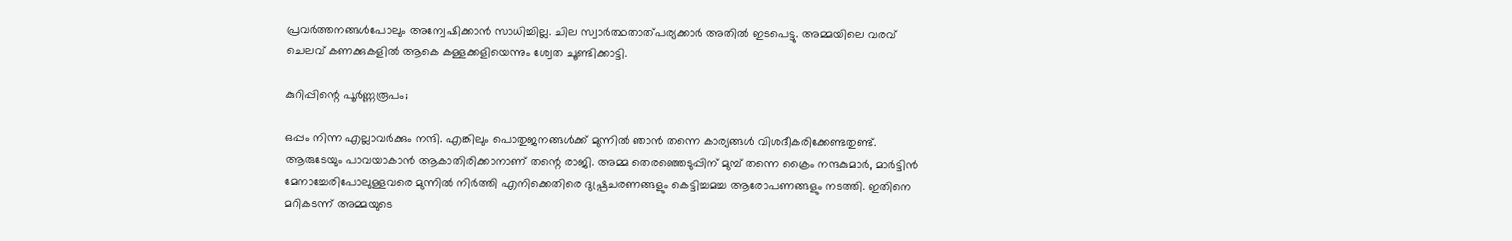പ്രവര്‍ത്തനങ്ങള്‍പോലും അന്വേഷിക്കാന്‍ സാധിച്ചില്ല. ചില സ്വാര്‍ത്ഥതാത്പര്യക്കാര്‍ അതില്‍ ഇടപെട്ടു. അമ്മയിലെ വരവ് ചെലവ് കണക്കുകളില്‍ ആകെ കള്ളക്കളിയെന്നും ശ്വേത ചൂണ്ടിക്കാട്ടി.

കുറിപ്പിന്റെ പൂര്‍ണ്ണരൂപം;

ഒപ്പം നിന്ന എല്ലാവര്‍ക്കും നന്ദി. എങ്കിലും പൊതുജനങ്ങള്‍ക്ക് മുന്നില്‍ ഞാന്‍ തന്നെ കാര്യങ്ങള്‍ വിശദീകരിക്കേണ്ടതുണ്ട്. ആരുടേയും പാവയാകാന്‍ ആകാതിരിക്കാനാണ് തന്റെ രാജി. അമ്മ തെരഞ്ഞെടുപ്പിന് മുമ്പ് തന്നെ ക്രൈം നന്ദകുമാര്‍, മാര്‍ട്ടിന്‍ മേനാച്ചേരിപോലുള്ളവരെ മുന്നില്‍ നിര്‍ത്തി എനിക്കെതിരെ ദുഷ്പ്രചരണങ്ങളും കെട്ടിച്ചമച്ച ആരോപണങ്ങളും നടത്തി. ഇതിനെ മറികടന്ന് അമ്മയുടെ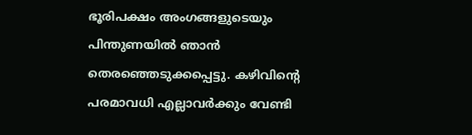ഭൂരിപക്ഷം അംഗങ്ങളുടെയും പിന്തുണയില്‍ ഞാന്‍ തെരഞ്ഞെടുക്കപ്പെട്ടു. കഴിവിന്റെ പരമാവധി എല്ലാവര്‍ക്കും വേണ്ടി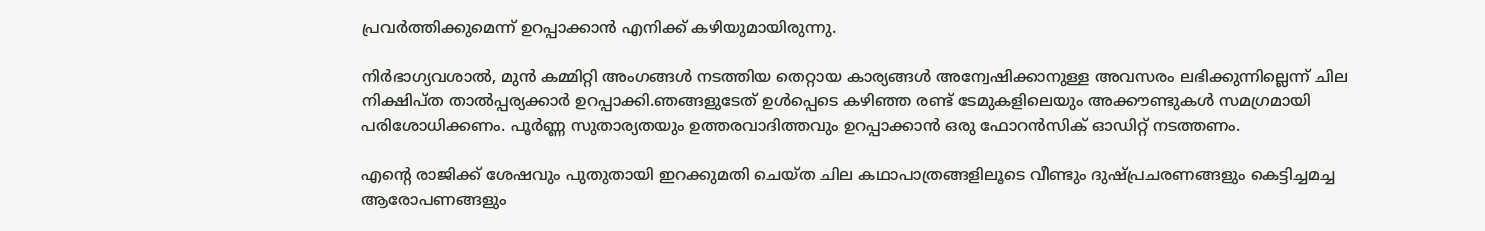പ്രവര്‍ത്തിക്കുമെന്ന് ഉറപ്പാക്കാന്‍ എനിക്ക് കഴിയുമായിരുന്നു.

നിര്‍ഭാഗ്യവശാല്‍, മുന്‍ കമ്മിറ്റി അംഗങ്ങള്‍ നടത്തിയ തെറ്റായ കാര്യങ്ങള്‍ അന്വേഷിക്കാനുള്ള അവസരം ലഭിക്കുന്നില്ലെന്ന് ചില നിക്ഷിപ്ത താല്‍പ്പര്യക്കാര്‍ ഉറപ്പാക്കി.ഞങ്ങളുടേത് ഉള്‍പ്പെടെ കഴിഞ്ഞ രണ്ട് ടേമുകളിലെയും അക്കൗണ്ടുകള്‍ സമഗ്രമായി പരിശോധിക്കണം. പൂര്‍ണ്ണ സുതാര്യതയും ഉത്തരവാദിത്തവും ഉറപ്പാക്കാന്‍ ഒരു ഫോറന്‍സിക് ഓഡിറ്റ് നടത്തണം.

എന്റെ രാജിക്ക് ശേഷവും പുതുതായി ഇറക്കുമതി ചെയ്ത ചില കഥാപാത്രങ്ങളിലൂടെ വീണ്ടും ദുഷ്പ്രചരണങ്ങളും കെട്ടിച്ചമച്ച ആരോപണങ്ങളും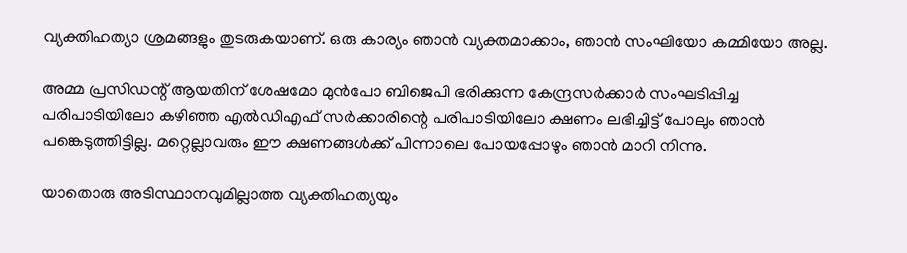വ്യക്തിഹത്യാ ശ്രമങ്ങളും തുടരുകയാണ്. ഒരു കാര്യം ഞാന്‍ വ്യക്തമാക്കാം, ഞാന്‍ സംഘിയോ കമ്മിയോ അല്ല.

അമ്മ പ്രസിഡന്റ് ആയതിന് ശേഷമോ മുന്‍പോ ബിജെപി ഭരിക്കുന്ന കേന്ദ്രസര്‍ക്കാര്‍ സംഘടിപ്പിച്ച പരിപാടിയിലോ കഴിഞ്ഞ എല്‍ഡിഎഫ് സര്‍ക്കാരിന്റെ പരിപാടിയിലോ ക്ഷണം ലഭിച്ചിട്ട് പോലും ഞാന്‍ പങ്കെടുത്തിട്ടില്ല. മറ്റെല്ലാവരും ഈ ക്ഷണങ്ങള്‍ക്ക് പിന്നാലെ പോയപ്പോഴും ഞാന്‍ മാറി നിന്നു.

യാതൊരു അടിസ്ഥാനവുമില്ലാത്ത വ്യക്തിഹത്യയും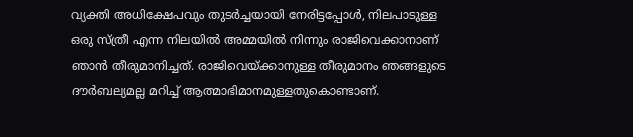വ്യക്തി അധിക്ഷേപവും തുടര്‍ച്ചയായി നേരിട്ടപ്പോള്‍, നിലപാടുള്ള ഒരു സ്ത്രീ എന്ന നിലയില്‍ അമ്മയില്‍ നിന്നും രാജിവെക്കാനാണ് ഞാന്‍ തീരുമാനിച്ചത്. രാജിവെയ്ക്കാനുള്ള തീരുമാനം ഞങ്ങളുടെ ദൗര്‍ബല്യമല്ല മറിച്ച് ആത്മാഭിമാനമുള്ളതുകൊണ്ടാണ്.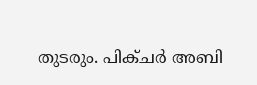തുടരും. പിക്ചര്‍ അബി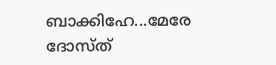ബാക്കിഹേ...മേരേ ദോസ്ത്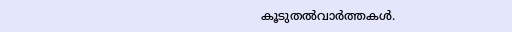കൂടുതല്‍വാര്‍ത്തകള്‍.